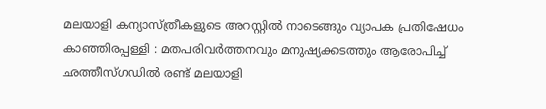മലയാളി കന്യാസ്ത്രീകളുടെ അറസ്റ്റിൽ നാടെങ്ങും വ്യാപക പ്രതിഷേധം
കാഞ്ഞിരപ്പള്ളി : മതപരിവർത്തനവും മനുഷ്യക്കടത്തും ആരോപിച്ച് ഛത്തീസ്ഗഡിൽ രണ്ട് മലയാളി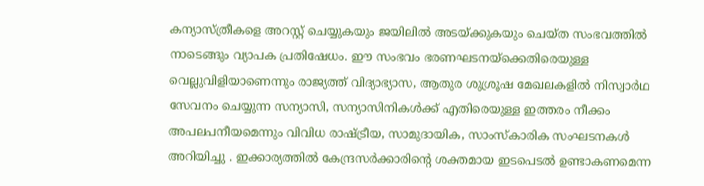കന്യാസ്ത്രീകളെ അറസ്റ്റ് ചെയ്യുകയും ജയിലിൽ അടയ്ക്കുകയും ചെയ്ത സംഭവത്തിൽ നാടെങ്ങും വ്യാപക പ്രതിഷേധം. ഈ സംഭവം ഭരണഘടനയ്ക്കെതിരെയുള്ള വെല്ലുവിളിയാണെന്നും രാജ്യത്ത് വിദ്യാഭ്യാസ, ആതുര ശുശ്രൂഷ മേഖലകളിൽ നിസ്വാർഥ സേവനം ചെയ്യുന്ന സന്യാസി, സന്യാസിനികൾക്ക് എതിരെയുള്ള ഇത്തരം നീക്കം അപലപനീയമെന്നും വിവിധ രാഷ്ട്രീയ, സാമുദായിക, സാംസ്കാരിക സംഘടനകൾ അറിയിച്ചു . ഇക്കാര്യത്തിൽ കേന്ദ്രസർക്കാരിന്റെ ശക്തമായ ഇടപെടൽ ഉണ്ടാകണമെന്ന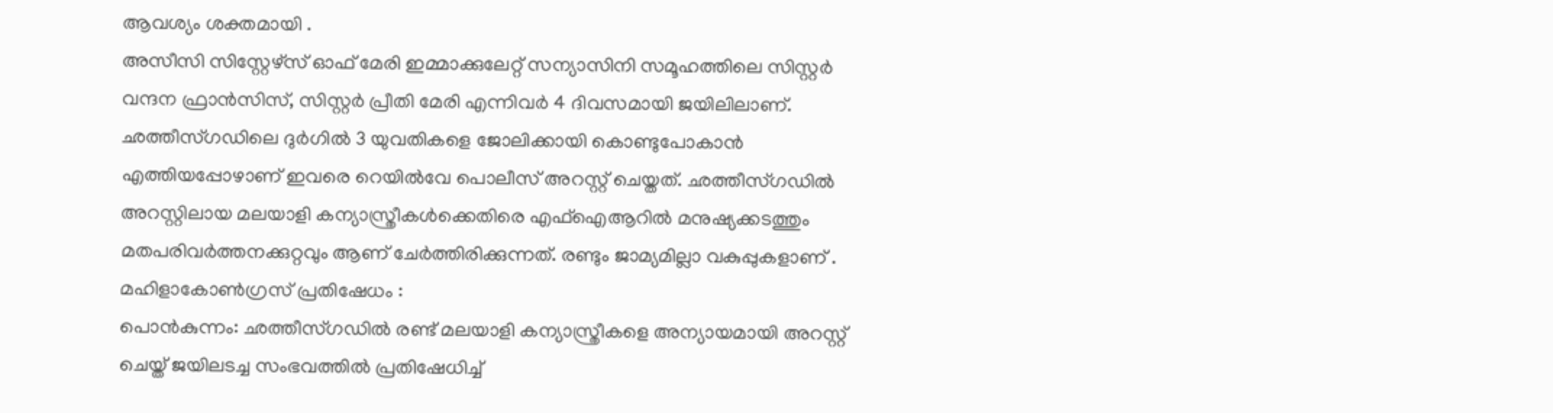ആവശ്യം ശക്തമായി .
അസീസി സിസ്റ്റേഴ്സ് ഓഫ് മേരി ഇമ്മാക്കുലേറ്റ് സന്യാസിനി സമൂഹത്തിലെ സിസ്റ്റർ വന്ദന ഫ്രാൻസിസ്, സിസ്റ്റർ പ്രീതി മേരി എന്നിവർ 4 ദിവസമായി ജയിലിലാണ്. ഛത്തീസ്ഗഡിലെ ദുർഗിൽ 3 യുവതികളെ ജോലിക്കായി കൊണ്ടുപോകാൻ എത്തിയപ്പോഴാണ് ഇവരെ റെയിൽവേ പൊലീസ് അറസ്റ്റ് ചെയ്തത്. ഛത്തീസ്ഗഡിൽ അറസ്റ്റിലായ മലയാളി കന്യാസ്ത്രീകൾക്കെതിരെ എഫ്ഐആറിൽ മനുഷ്യക്കടത്തും മതപരിവർത്തനക്കുറ്റവും ആണ് ചേർത്തിരിക്കുന്നത്. രണ്ടും ജാമ്യമില്ലാ വകുപ്പുകളാണ് .
മഹിളാകോൺഗ്രസ് പ്രതിഷേധം :
പൊൻകുന്നം: ഛത്തീസ്ഗഡിൽ രണ്ട് മലയാളി കന്യാസ്ത്രീകളെ അന്യായമായി അറസ്റ്റ് ചെയ്ത് ജയിലടച്ച സംഭവത്തിൽ പ്രതിഷേധിച്ച്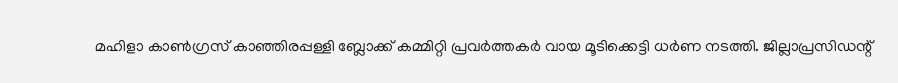മഹിളാ കാൺഗ്രസ് കാഞ്ഞിരപ്പള്ളി ബ്ലോക്ക് കമ്മിറ്റി പ്രവർത്തകർ വായ മൂടിക്കെട്ടി ധർണ നടത്തി. ജില്ലാപ്രസിഡന്റ്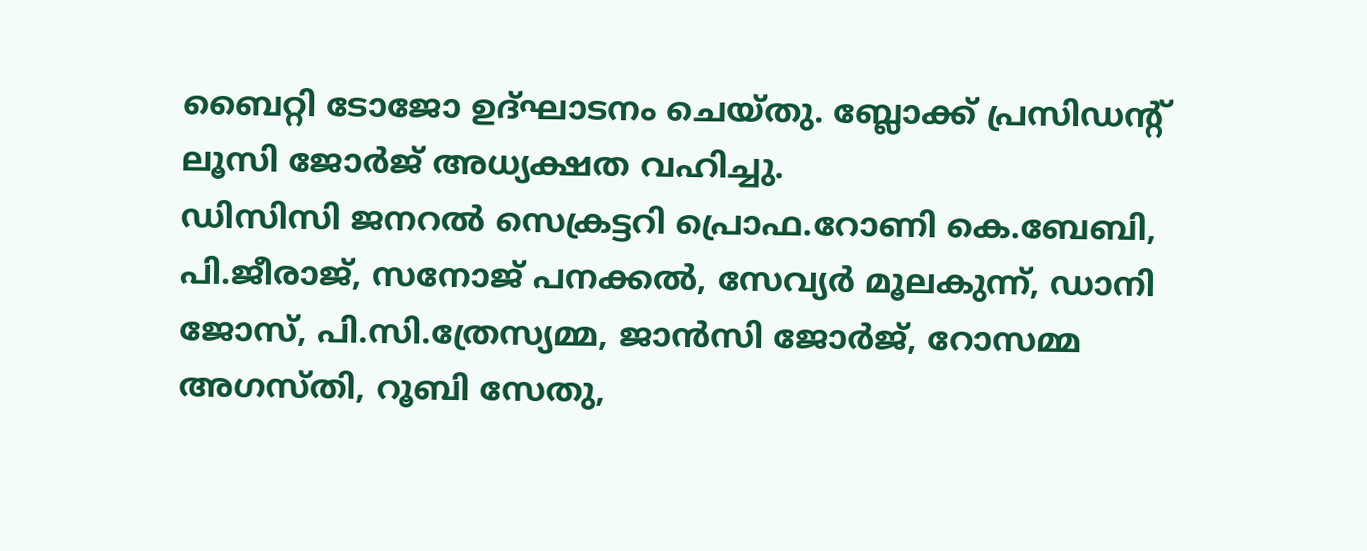ബൈറ്റി ടോജോ ഉദ്ഘാടനം ചെയ്തു. ബ്ലോക്ക് പ്രസിഡന്റ് ലൂസി ജോർജ് അധ്യക്ഷത വഹിച്ചു.
ഡിസിസി ജനറൽ സെക്രട്ടറി പ്രൊഫ.റോണി കെ.ബേബി, പി.ജീരാജ്, സനോജ് പനക്കൽ, സേവ്യർ മൂലകുന്ന്, ഡാനി ജോസ്, പി.സി.ത്രേസ്യമ്മ, ജാൻസി ജോർജ്, റോസമ്മ അഗസ്തി, റൂബി സേതു,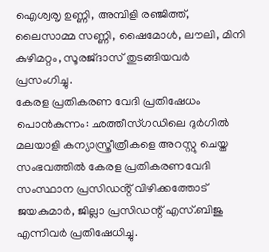ഐശ്വരൃ ഉണ്ണി, അമ്പിളി രഞ്ജിത്ത്, ലൈസാമ്മ സണ്ണി, ഷൈമോൾ, ലൗലി, മിനി കുഴിമറ്റം, സൂരജ്ദാസ് തുടങ്ങിയവർ പ്രസംഗിച്ചു.
കേരള പ്രതികരണ വേദി പ്രതിഷേധം
പൊൻകുന്നം: ഛത്തീസ്ഗഡിലെ ദുർഗിൽ മലയാളി കന്യാസ്ത്രീത്രീകളെ അറസ്റ്റു ചെയ്ത സംഭവത്തിൽ കേരള പ്രതികരണവേദി സംസ്ഥാന പ്രസിഡൻ്റ് വിഴിക്കത്തോട് ജയകുമാർ, ജില്ലാ പ്രസിഡന്റ് എസ്.ബിജു എന്നിവർ പ്രതിഷേധിച്ചു.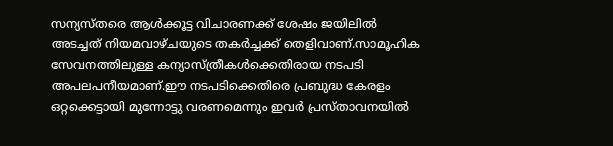സന്യസ്തരെ ആൾക്കൂട്ട വിചാരണക്ക് ശേഷം ജയിലിൽ അടച്ചത് നിയമവാഴ്ചയുടെ തകർച്ചക്ക് തെളിവാണ്.സാമൂഹിക സേവനത്തിലുള്ള കന്യാസ്ത്രീകൾക്കെതിരായ നടപടി അപലപനീയമാണ്.ഈ നടപടിക്കെതിരെ പ്രബുദ്ധ കേരളം ഒറ്റക്കെട്ടായി മുന്നോട്ടു വരണമെന്നും ഇവർ പ്രസ്താവനയിൽ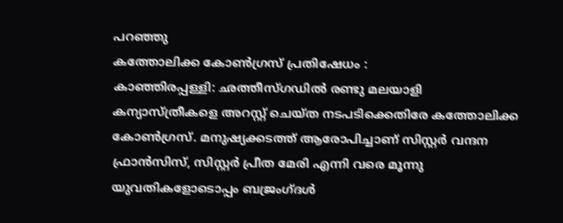പറഞ്ഞു
കത്തോലിക്ക കോൺഗ്രസ് പ്രതിഷേധം :
കാഞ്ഞിരപ്പള്ളി: ഛത്തീസ്ഗഡിൽ രണ്ടു മലയാളി കന്യാസ്ത്രീകളെ അറസ്റ്റ് ചെയ്ത നടപടിക്കെതിരേ കത്തോലിക്ക കോൺഗ്രസ്. മനുഷ്യക്കടത്ത് ആരോപിച്ചാണ് സിസ്റ്റർ വന്ദന ഫ്രാൻസിസ്, സിസ്റ്റർ പ്രീത മേരി എന്നി വരെ മൂന്നു യുവതികളോടൊപ്പം ബജ്രംഗ്ദൾ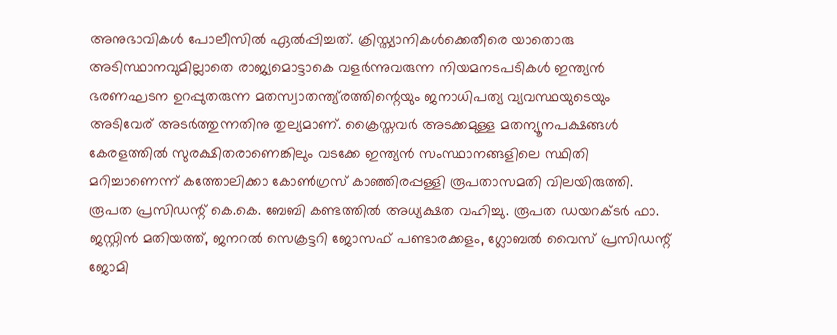അനുഭാവികൾ പോലീസിൽ ഏൽപ്പിച്ചത്. ക്രിസ്ത്യാനികൾക്കെതീരെ യാതൊരു അടിസ്ഥാനവുമില്ലാതെ രാജ്യമൊട്ടാകെ വളർന്നുവരുന്ന നിയമനടപടികൾ ഇന്ത്യൻ ഭരണഘടന ഉറപ്പുതരുന്ന മതസ്വാതന്ത്യ്രത്തിന്റെയും ജനാധിപത്യ വ്യവസ്ഥയുടെയും അടിവേര് അടർത്തുന്നതിനു തുല്യമാണ്. ക്രൈസ്തവർ അടക്കമുള്ള മതന്യൂനപക്ഷങ്ങൾ കേരളത്തിൽ സുരക്ഷിതരാണെങ്കിലും വടക്കേ ഇന്ത്യൻ സംസ്ഥാനങ്ങളിലെ സ്ഥിതി മറിച്ചാണെന്ന് കത്തോലിക്കാ കോൺഗ്രസ് കാഞ്ഞിരപ്പള്ളി രൂപതാസമതി വിലയിരുത്തി.
രൂപത പ്രസിഡന്റ് കെ.കെ. ബേബി കണ്ടത്തിൽ അധ്യക്ഷത വഹിച്ചു. രൂപത ഡയറക്ടർ ഫാ. ജസ്റ്റിൻ മതിയത്ത്, ജനറൽ സെക്രട്ടറി ജോസഫ് പണ്ടാരക്കളം, ഗ്ലോബൽ വൈസ് പ്രസിഡന്റ് ജോമി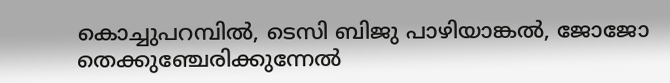കൊച്ചുപറമ്പിൽ, ടെസി ബിജു പാഴിയാങ്കൽ, ജോജോ തെക്കുഞ്ചേരിക്കുന്നേൽ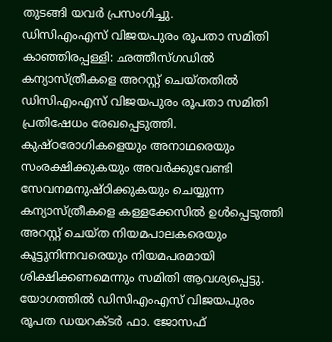തുടങ്ങി യവർ പ്രസംഗിച്ചു.
ഡിസിഎംഎസ് വിജയപുരം രൂപതാ സമിതി
കാഞ്ഞിരപ്പള്ളി: ഛത്തീസ്ഗഡിൽ കന്യാസ്ത്രീകളെ അറസ്റ്റ് ചെയ്തതിൽ ഡിസിഎംഎസ് വിജയപുരം രൂപതാ സമിതി പ്രതിഷേധം രേഖപ്പെടുത്തി. കുഷ്ഠരോഗികളെയും അനാഥരെയും സംരക്ഷിക്കുകയും അവർക്കുവേണ്ടി സേവനമനുഷ്ഠിക്കുകയും ചെയ്യുന്ന കന്യാസ്ത്രീകളെ കള്ളക്കേസിൽ ഉൾപ്പെടുത്തി അറസ്റ്റ് ചെയ്ത നിയമപാലകരെയും കൂട്ടുനിന്നവരെയും നിയമപരമായി ശിക്ഷിക്കണമെന്നും സമിതി ആവശ്യപ്പെട്ടു. യോഗത്തിൽ ഡിസിഎംഎസ് വിജയപുരം രൂപത ഡയറക്ടർ ഫാ. ജോസഫ്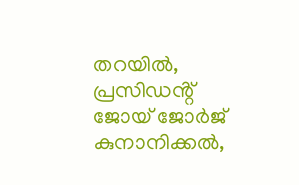തറയിൽ, പ്രസിഡൻ്റ് ജോയ് ജോർജ് കുനാനിക്കൽ,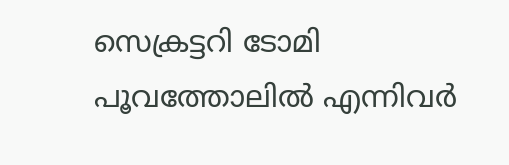സെക്രട്ടറി ടോമി പൂവത്തോലിൽ എന്നിവർ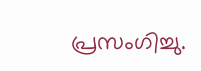പ്രസംഗിച്ചു.